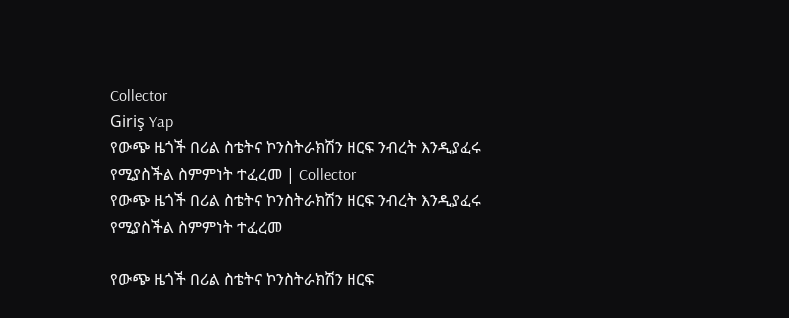Collector
Giriş Yap
የውጭ ዜጎች በሪል ስቴትና ኮንስትራክሽን ዘርፍ ንብረት እንዲያፈሩ የሚያስችል ስምምነት ተፈረመ | Collector
የውጭ ዜጎች በሪል ስቴትና ኮንስትራክሽን ዘርፍ ንብረት እንዲያፈሩ የሚያስችል ስምምነት ተፈረመ

የውጭ ዜጎች በሪል ስቴትና ኮንስትራክሽን ዘርፍ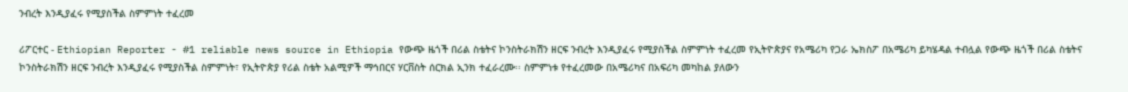ንብረት እንዲያፈሩ የሚያስችል ስምምነት ተፈረመ

ሪፖርተር - Ethiopian Reporter - #1 reliable news source in Ethiopia የውጭ ዜጎች በሪል ስቴትና ኮንስትራክሽን ዘርፍ ንብረት እንዲያፈሩ የሚያስችል ስምምነት ተፈረመ የኢትዮጵያና የአሜሪካ የጋራ ኤክስፖ በአሜሪካ ይካሄዳል ተብሏል የውጭ ዜጎች በሪል ስቴትና ኮንስትራክሽን ዘርፍ ንብረት እንዲያፈሩ የሚያስችል ስምምነት፣ የኢትዮጵያ የሪል ስቴት አልሚዎች ማኅበርና ሃርቨስት ሰርክል ኢንክ ተፈራረሙ፡፡ ስምምነቱ የተፈረመው በአሜሪካና በአፍሪካ መካከል ያለውን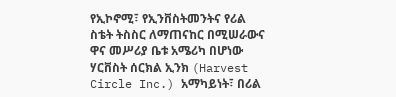የኢኮኖሚ፣ የኢንቨስትመንትና የሪል ስቴት ትስስር ለማጠናከር በሚሠራውና ዋና መሥሪያ ቤቱ አሜሪካ በሆነው ሃርቨስት ሰርክል ኢንክ (Harvest Circle Inc.) አማካይነት፣ በሪል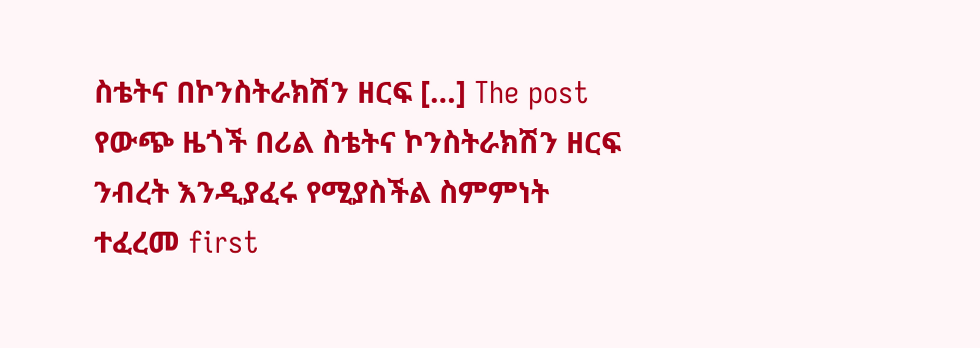ስቴትና በኮንስትራክሽን ዘርፍ […] The post የውጭ ዜጎች በሪል ስቴትና ኮንስትራክሽን ዘርፍ ንብረት እንዲያፈሩ የሚያስችል ስምምነት ተፈረመ first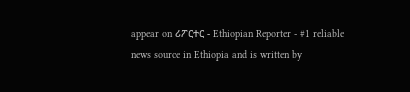appear on ሪፖርተር - Ethiopian Reporter - #1 reliable news source in Ethiopia and is written by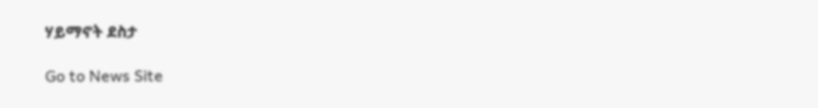ሃይማኖት ደስታ

Go to News Site